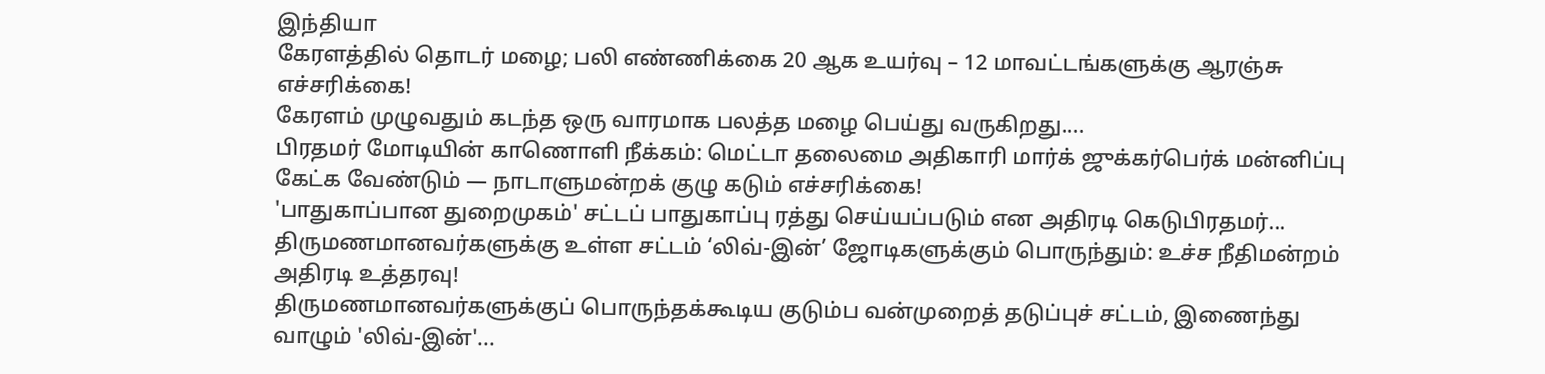இந்தியா
கேரளத்தில் தொடர் மழை; பலி எண்ணிக்கை 20 ஆக உயர்வு – 12 மாவட்டங்களுக்கு ஆரஞ்சு எச்சரிக்கை!
கேரளம் முழுவதும் கடந்த ஒரு வாரமாக பலத்த மழை பெய்து வருகிறது....
பிரதமர் மோடியின் காணொளி நீக்கம்: மெட்டா தலைமை அதிகாரி மார்க் ஜுக்கர்பெர்க் மன்னிப்பு கேட்க வேண்டும் — நாடாளுமன்றக் குழு கடும் எச்சரிக்கை!
'பாதுகாப்பான துறைமுகம்' சட்டப் பாதுகாப்பு ரத்து செய்யப்படும் என அதிரடி கெடுபிரதமர்...
திருமணமானவர்களுக்கு உள்ள சட்டம் ‘லிவ்-இன்’ ஜோடிகளுக்கும் பொருந்தும்: உச்ச நீதிமன்றம் அதிரடி உத்தரவு!
திருமணமானவர்களுக்குப் பொருந்தக்கூடிய குடும்ப வன்முறைத் தடுப்புச் சட்டம், இணைந்து வாழும் 'லிவ்-இன்'...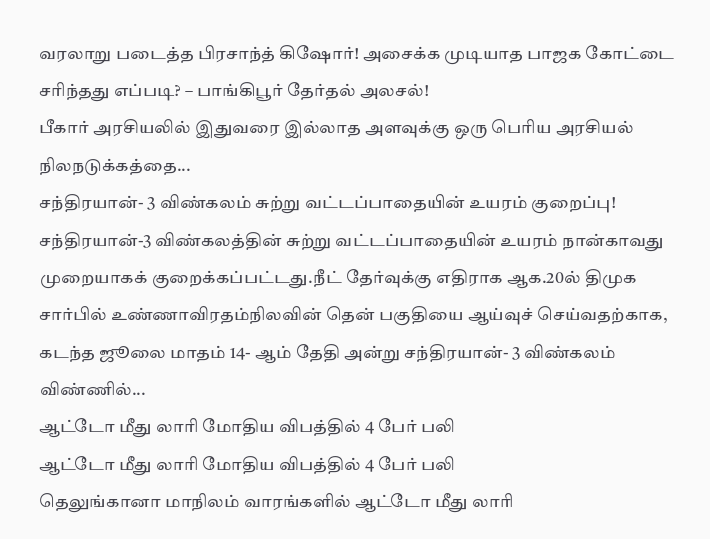வரலாறு படைத்த பிரசாந்த் கிஷோர்! அசைக்க முடியாத பாஜக கோட்டை சரிந்தது எப்படி? – பாங்கிபூர் தேர்தல் அலசல்!
பீகார் அரசியலில் இதுவரை இல்லாத அளவுக்கு ஒரு பெரிய அரசியல் நிலநடுக்கத்தை...
சந்திரயான்- 3 விண்கலம் சுற்று வட்டப்பாதையின் உயரம் குறைப்பு!
சந்திரயான்-3 விண்கலத்தின் சுற்று வட்டப்பாதையின் உயரம் நான்காவது முறையாகக் குறைக்கப்பட்டது.நீட் தேர்வுக்கு எதிராக ஆக.20ல் திமுக சார்பில் உண்ணாவிரதம்நிலவின் தென் பகுதியை ஆய்வுச் செய்வதற்காக, கடந்த ஜூலை மாதம் 14- ஆம் தேதி அன்று சந்திரயான்- 3 விண்கலம் விண்ணில்...
ஆட்டோ மீது லாரி மோதிய விபத்தில் 4 பேர் பலி
ஆட்டோ மீது லாரி மோதிய விபத்தில் 4 பேர் பலி
தெலுங்கானா மாநிலம் வாரங்களில் ஆட்டோ மீது லாரி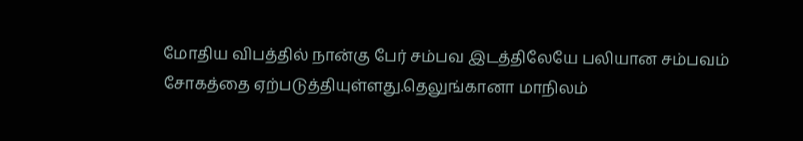மோதிய விபத்தில் நான்கு பேர் சம்பவ இடத்திலேயே பலியான சம்பவம் சோகத்தை ஏற்படுத்தியுள்ளது.தெலுங்கானா மாநிலம்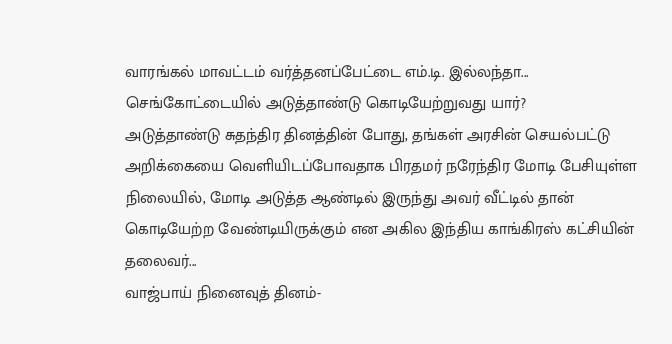வாரங்கல் மாவட்டம் வர்த்தனப்பேட்டை எம்.டி. இல்லந்தா...
செங்கோட்டையில் அடுத்தாண்டு கொடியேற்றுவது யார்?
அடுத்தாண்டு சுதந்திர தினத்தின் போது, தங்கள் அரசின் செயல்பட்டு அறிக்கையை வெளியிடப்போவதாக பிரதமர் நரேந்திர மோடி பேசியுள்ள நிலையில், மோடி அடுத்த ஆண்டில் இருந்து அவர் வீட்டில் தான் கொடியேற்ற வேண்டியிருக்கும் என அகில இந்திய காங்கிரஸ் கட்சியின் தலைவர்...
வாஜ்பாய் நினைவுத் தினம்-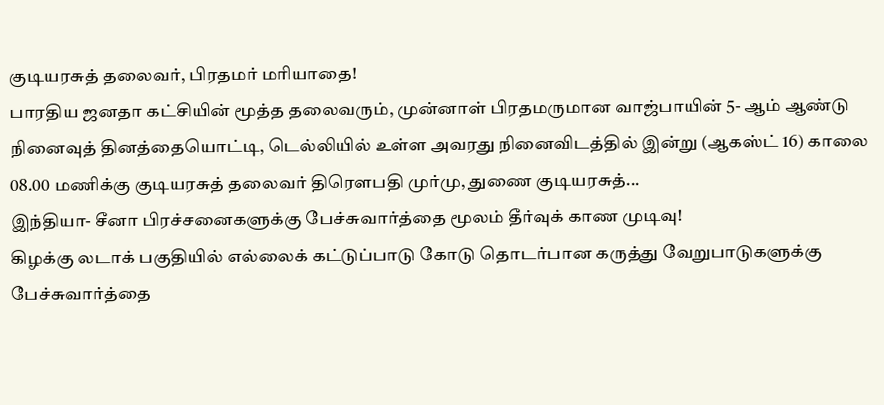குடியரசுத் தலைவர், பிரதமர் மரியாதை!
பாரதிய ஜனதா கட்சியின் மூத்த தலைவரும், முன்னாள் பிரதமருமான வாஜ்பாயின் 5- ஆம் ஆண்டு நினைவுத் தினத்தையொட்டி, டெல்லியில் உள்ள அவரது நினைவிடத்தில் இன்று (ஆகஸ்ட் 16) காலை 08.00 மணிக்கு குடியரசுத் தலைவர் திரௌபதி முர்மு, துணை குடியரசுத்...
இந்தியா- சீனா பிரச்சனைகளுக்கு பேச்சுவார்த்தை மூலம் தீர்வுக் காண முடிவு!
கிழக்கு லடாக் பகுதியில் எல்லைக் கட்டுப்பாடு கோடு தொடர்பான கருத்து வேறுபாடுகளுக்கு பேச்சுவார்த்தை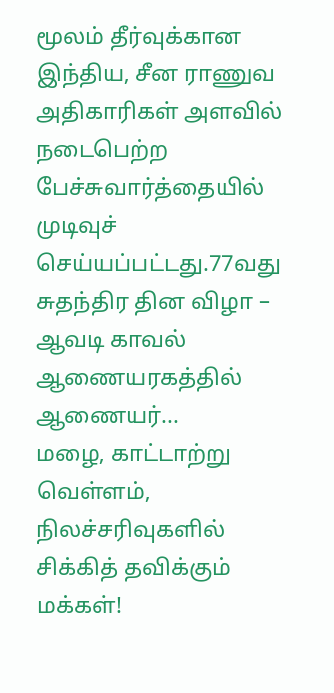மூலம் தீர்வுக்கான இந்திய, சீன ராணுவ அதிகாரிகள் அளவில் நடைபெற்ற பேச்சுவார்த்தையில் முடிவுச் செய்யப்பட்டது.77வது சுதந்திர தின விழா – ஆவடி காவல் ஆணையரகத்தில் ஆணையர்...
மழை, காட்டாற்று வெள்ளம், நிலச்சரிவுகளில் சிக்கித் தவிக்கும் மக்கள்!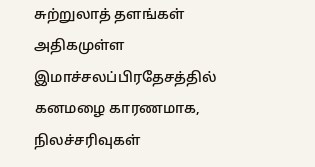சுற்றுலாத் தளங்கள் அதிகமுள்ள இமாச்சலப்பிரதேசத்தில் கனமழை காரணமாக, நிலச்சரிவுகள்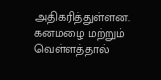அதிகரித்துள்ளன. கனமழை மற்றும் வெள்ளத்தால்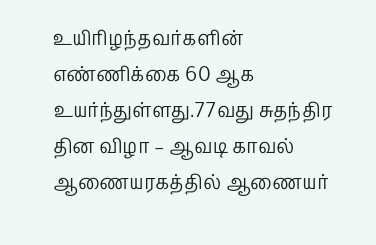உயிரிழந்தவர்களின் எண்ணிக்கை 60 ஆக உயர்ந்துள்ளது.77வது சுதந்திர தின விழா – ஆவடி காவல் ஆணையரகத்தில் ஆணையர்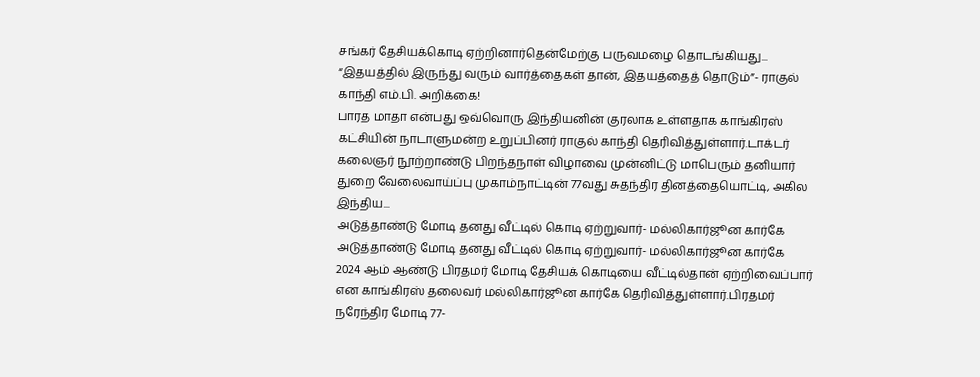சங்கர் தேசியக்கொடி ஏற்றினார்தென்மேற்கு பருவமழை தொடங்கியது...
“இதயத்தில் இருந்து வரும் வார்த்தைகள் தான், இதயத்தைத் தொடும்”- ராகுல் காந்தி எம்.பி. அறிக்கை!
பாரத மாதா என்பது ஒவ்வொரு இந்தியனின் குரலாக உள்ளதாக காங்கிரஸ் கட்சியின் நாடாளுமன்ற உறுப்பினர் ராகுல் காந்தி தெரிவித்துள்ளார்.டாக்டர் கலைஞர் நூற்றாண்டு பிறந்தநாள் விழாவை முன்னிட்டு மாபெரும் தனியார் துறை வேலைவாய்ப்பு முகாம்நாட்டின் 77வது சுதந்திர தினத்தையொட்டி, அகில இந்திய...
அடுத்தாண்டு மோடி தனது வீட்டில் கொடி ஏற்றுவார்- மல்லிகார்ஜூன கார்கே
அடுத்தாண்டு மோடி தனது வீட்டில் கொடி ஏற்றுவார்- மல்லிகார்ஜூன கார்கே
2024 ஆம் ஆண்டு பிரதமர் மோடி தேசியக் கொடியை வீட்டில்தான் ஏற்றிவைப்பார் என காங்கிரஸ் தலைவர் மல்லிகார்ஜூன கார்கே தெரிவித்துள்ளார்.பிரதமர் நரேந்திர மோடி 77-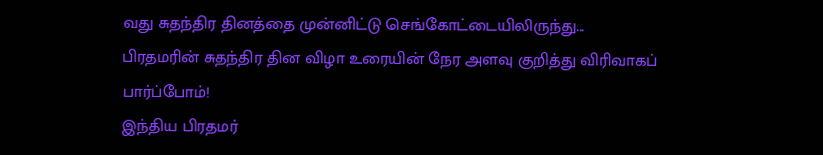வது சுதந்திர தினத்தை முன்னிட்டு செங்கோட்டையிலிருந்து...
பிரதமரின் சுதந்திர தின விழா உரையின் நேர அளவு குறித்து விரிவாகப் பார்ப்போம்!
இந்திய பிரதமர்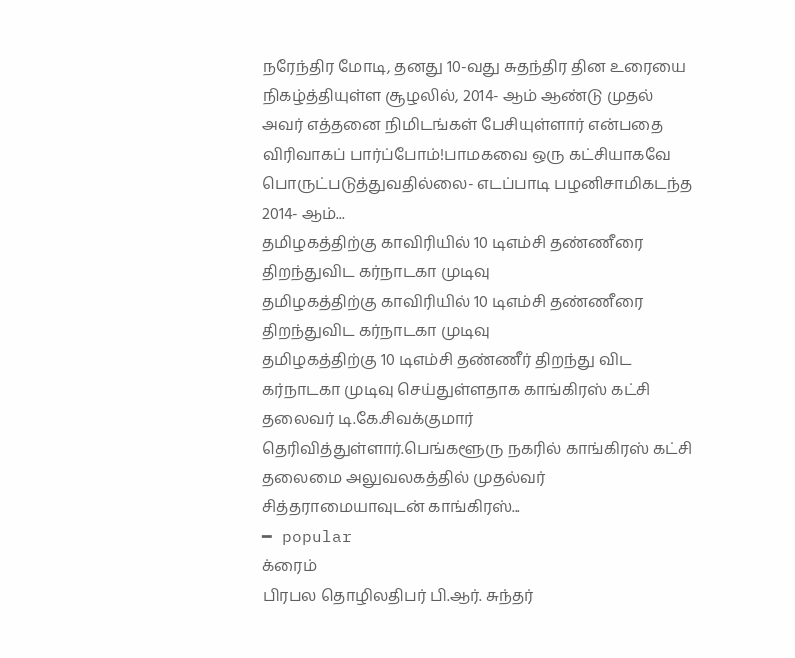நரேந்திர மோடி, தனது 10-வது சுதந்திர தின உரையை நிகழ்த்தியுள்ள சூழலில், 2014- ஆம் ஆண்டு முதல் அவர் எத்தனை நிமிடங்கள் பேசியுள்ளார் என்பதை விரிவாகப் பார்ப்போம்!பாமகவை ஒரு கட்சியாகவே பொருட்படுத்துவதில்லை- எடப்பாடி பழனிசாமிகடந்த 2014- ஆம்...
தமிழகத்திற்கு காவிரியில் 10 டிஎம்சி தண்ணீரை திறந்துவிட கர்நாடகா முடிவு
தமிழகத்திற்கு காவிரியில் 10 டிஎம்சி தண்ணீரை திறந்துவிட கர்நாடகா முடிவு
தமிழகத்திற்கு 10 டிஎம்சி தண்ணீர் திறந்து விட கர்நாடகா முடிவு செய்துள்ளதாக காங்கிரஸ் கட்சி தலைவர் டி.கே.சிவக்குமார் தெரிவித்துள்ளார்.பெங்களூரு நகரில் காங்கிரஸ் கட்சி தலைமை அலுவலகத்தில் முதல்வர் சித்தராமையாவுடன் காங்கிரஸ்...
━ popular
க்ரைம்
பிரபல தொழிலதிபர் பி.ஆர். சுந்தர்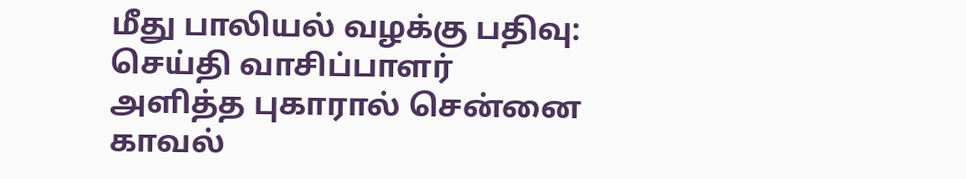மீது பாலியல் வழக்கு பதிவு: செய்தி வாசிப்பாளர் அளித்த புகாரால் சென்னை காவல்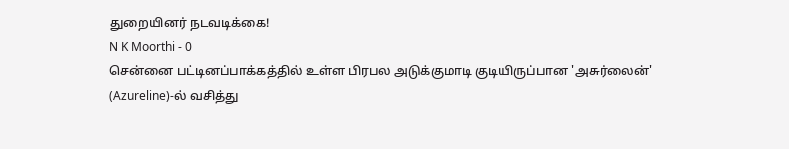துறையினர் நடவடிக்கை!
N K Moorthi - 0
சென்னை பட்டினப்பாக்கத்தில் உள்ள பிரபல அடுக்குமாடி குடியிருப்பான 'அசுர்லைன்' (Azureline)-ல் வசித்து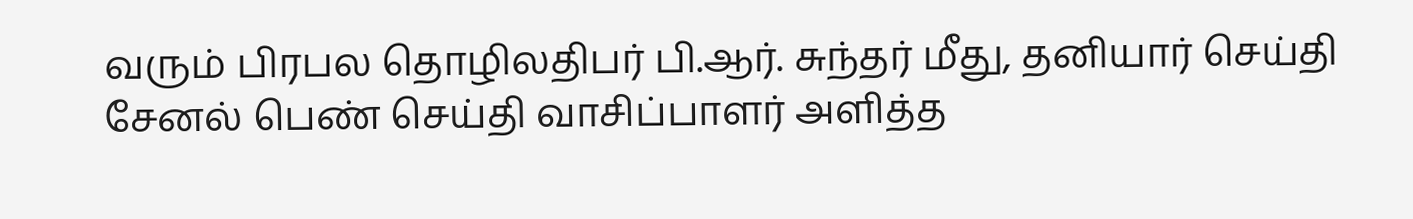வரும் பிரபல தொழிலதிபர் பி.ஆர். சுந்தர் மீது, தனியார் செய்தி சேனல் பெண் செய்தி வாசிப்பாளர் அளித்த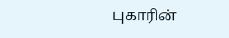புகாரின்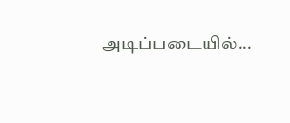அடிப்படையில்...